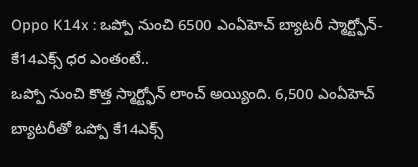Oppo K14x : ఒప్పో నుంచి 6500 ఎంఏహెచ్ బ్యాటరీ స్మార్ట్ఫోన్- కే14ఎక్స్ ధర ఎంతంటే..
ఒప్పో నుంచి కొత్త స్మార్ట్ఫోన్ లాంచ్ అయ్యింది. 6,500 ఎంఏహెచ్ బ్యాటరీతో ఒప్పో కే14ఎక్స్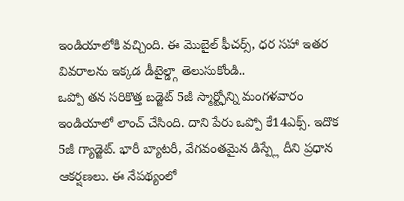ఇండియాలోకి వచ్చింది. ఈ మొబైల్ ఫీచర్స్, ధర సహా ఇతర వివరాలను ఇక్కడ డీటైల్డ్గా తెలుసుకోండి..
ఒప్పో తన సరికొత్త బడ్జెట్ 5జీ స్మార్ట్ఫోన్ని మంగళవారం ఇండియాలో లాంచ్ చేసింది. దాని పేరు ఒప్పో కే14ఎక్స్. ఇదొక 5జీ గ్యాడ్జెట్. భారీ బ్యాటరీ, వేగవంతమైన డిస్ప్లే దీని ప్రధాన ఆకర్షణలు. ఈ నేపథ్యంలో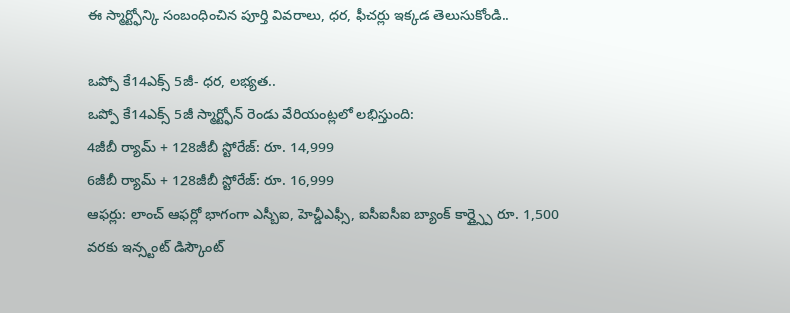ఈ స్మార్ట్ఫోన్కి సంబంధించిన పూర్తి వివరాలు, ధర, ఫీచర్లు ఇక్కడ తెలుసుకోండి..

ఒప్పో కే14ఎక్స్ 5జీ- ధర, లభ్యత..
ఒప్పో కే14ఎక్స్ 5జీ స్మార్ట్ఫోన్ రెండు వేరియంట్లలో లభిస్తుంది:
4జీబీ ర్యామ్ + 128జీబీ స్టోరేజ్: రూ. 14,999
6జీబీ ర్యామ్ + 128జీబీ స్టోరేజ్: రూ. 16,999
ఆఫర్లు: లాంచ్ ఆఫర్లో భాగంగా ఎస్బీఐ, హెచ్డీఎఫ్సీ, ఐసీఐసీఐ బ్యాంక్ కార్డ్స్పై రూ. 1,500 వరకు ఇన్స్టంట్ డిస్కౌంట్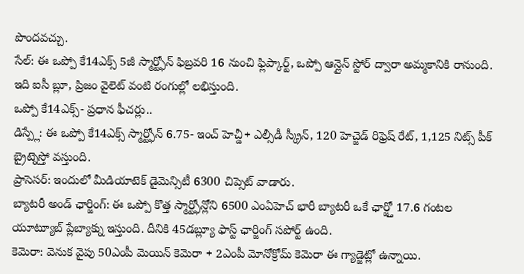పొందవచ్చు.
సేల్: ఈ ఒప్పో కే14ఎక్స్ 5జీ స్మార్ట్ఫోన్ ఫిబ్రవరి 16 నుంచి ఫ్లిప్కార్ట్, ఒప్పో ఆన్లైన్ స్టోర్ ద్వారా అమ్మకానికి రానుంది. ఇది ఐసీ బ్లూ, ప్రిజం వైలెట్ వంటి రంగుల్లో లభిస్తుంది.
ఒప్పో కే14ఎక్స్- ప్రధాన ఫీచర్లు..
డిస్ప్లే: ఈ ఒప్పో కే14ఎక్స్ స్మార్ట్ఫోన్ 6.75- ఇంచ్ హెచ్డీ+ ఎల్సీడీ స్క్రీన్, 120 హెచ్జెడ్ రిఫ్రెష్ రేట్, 1,125 నిట్స్ పీక్ బ్రైట్నెస్తో వస్తుంది.
ప్రాసెసర్: ఇందులో మీడియాటెక్ డైమెన్సిటీ 6300 చిప్సెట్ వాడారు.
బ్యాటరీ అండ్ ఛార్జింగ్: ఈ ఒప్పో కొత్త స్మార్ట్ఫోన్లోని 6500 ఎంఏహెచ్ భారీ బ్యాటరీ ఒకే ఛార్జ్తో 17.6 గంటల యూట్యూబ్ ప్లేబ్యాక్ను ఇస్తుంది. దీనికి 45డబ్ల్యూ ఫాస్ట్ ఛార్జింగ్ సపోర్ట్ ఉంది.
కెమెరా: వెనుక వైపు 50ఎంపీ మెయిన్ కెమెరా + 2ఎంపీ మోనోక్రోమ్ కెమెరా ఈ గ్యాడ్జెట్లో ఉన్నాయి.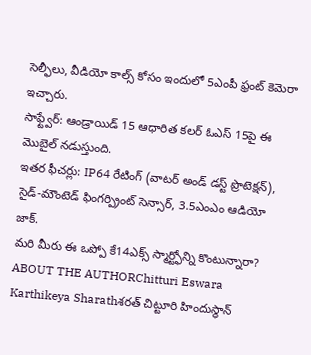సెల్ఫీలు, వీడియో కాల్స్ కోసం ఇందులో 5ఎంపీ ఫ్రంట్ కెమెరా ఇచ్చారు.
సాఫ్ట్వేర్: ఆండ్రాయిడ్ 15 ఆధారిత కలర్ ఓఎస్ 15పై ఈ మొబైల్ నడుస్తుంది.
ఇతర ఫీచర్లు: IP64 రేటింగ్ (వాటర్ అండ్ డస్ట్ ప్రొటెక్షన్), సైడ్-మౌంటెడ్ ఫింగర్ప్రింట్ సెన్సార్, 3.5ఎంఎం ఆడియో జాక్.
మరి మీరు ఈ ఒప్పో కే14ఎక్స్ స్మార్ట్ఫోన్ని కొంటున్నారా?
ABOUT THE AUTHORChitturi Eswara Karthikeya Sharathశరత్ చిట్టూరి హిందుస్థాన్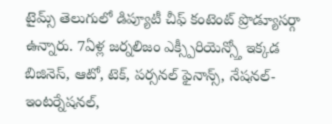టైమ్స్ తెలుగులో డిప్యూటీ చీఫ్ కంటెంట్ ప్రొడ్యూసర్గా ఉన్నారు. 7ఏళ్ల జర్నలిజం ఎక్స్పీరియెన్స్తో ఇక్కడ బిజినెస్, ఆటో, టెక్, పర్సనల్ ఫైనాన్స్, నేషనల్- ఇంటర్నేషనల్,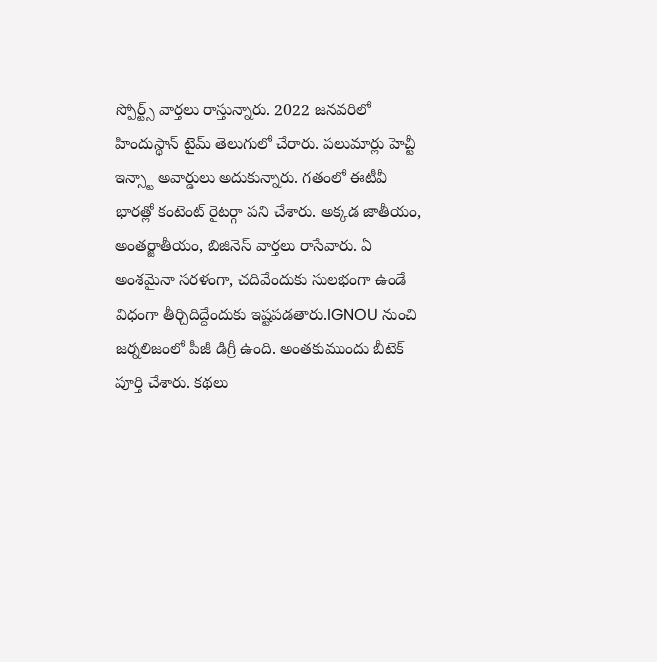స్పోర్ట్స్ వార్తలు రాస్తున్నారు. 2022 జనవరిలో హిందుస్థాన్ టైమ్ తెలుగులో చేరారు. పలుమార్లు హెచ్టీ ఇన్స్టా అవార్డులు అదుకున్నారు. గతంలో ఈటీవీ భారత్లో కంటెంట్ రైటర్గా పని చేశారు. అక్కడ జాతీయం, అంతర్జాతీయం, బిజినెస్ వార్తలు రాసేవారు. ఏ అంశమైనా సరళంగా, చదివేందుకు సులభంగా ఉండే విధంగా తీర్చిదిద్దేందుకు ఇష్టపడతారు.IGNOU నుంచి జర్నలిజంలో పీజీ డిగ్రీ ఉంది. అంతకుముందు బీటెక్ పూర్తి చేశారు. కథలు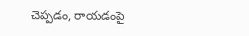చెప్పడం, రాయడంపై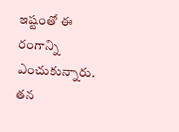ఇష్టంతో ఈ రంగాన్ని ఎంచుకున్నారు. తన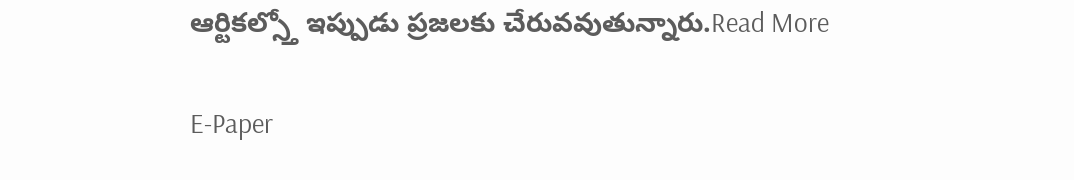ఆర్టికల్స్తో ఇప్పుడు ప్రజలకు చేరువవుతున్నారు.Read More

E-Paper